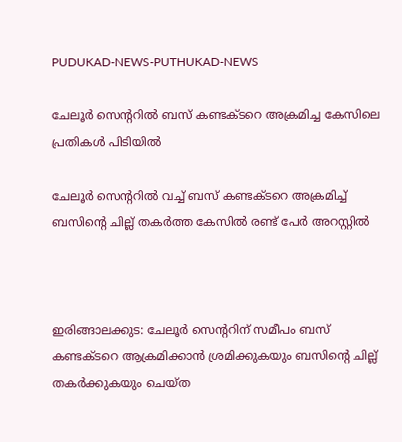PUDUKAD-NEWS-PUTHUKAD-NEWS

ചേലൂർ സെൻ്ററിൽ ബസ് കണ്ടക്ടറെ അക്രമിച്ച കേസിലെ പ്രതികൾ പിടിയിൽ

ചേലൂർ സെൻ്ററിൽ വച്ച് ബസ് കണ്ടക്ടറെ അക്രമിച്ച് ബസിന്റെ ചില്ല് തകർത്ത കേസിൽ രണ്ട് പേർ അറസ്റ്റിൽ



ഇരിങ്ങാലക്കുട: ചേലൂർ സെന്ററിന് സമീപം ബസ് കണ്ടക്ടറെ ആക്രമിക്കാൻ ശ്രമിക്കുകയും ബസിന്റെ ചില്ല് തകർക്കുകയും ചെയ്ത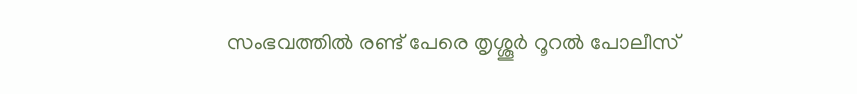സംഭവത്തിൽ രണ്ട് പേരെ തൃശ്ശൂർ റൂറൽ പോലീസ്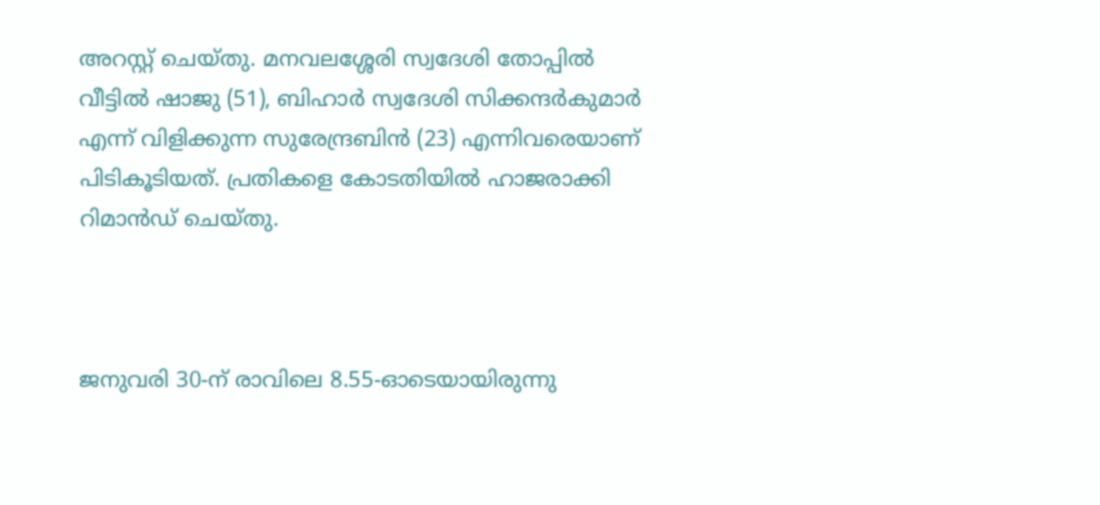അറസ്റ്റ് ചെയ്തു. മനവലശ്ശേരി സ്വദേശി തോപ്പിൽ വീട്ടിൽ ഷാജു (51), ബിഹാർ സ്വദേശി സിക്കന്ദർകുമാർ എന്ന് വിളിക്കുന്ന സുരേന്ദ്രബിൻ (23) എന്നിവരെയാണ് പിടികൂടിയത്. പ്രതികളെ കോടതിയിൽ ഹാജരാക്കി റിമാൻഡ് ചെയ്തു.



ജനുവരി 30-ന് രാവിലെ 8.55-ഓടെയായിരുന്നു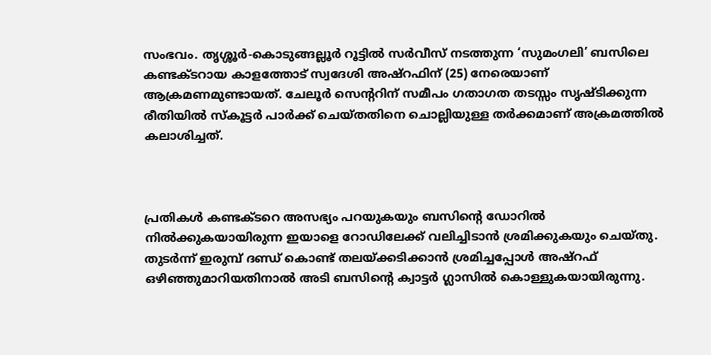സംഭവം. തൃശ്ശൂർ-കൊടുങ്ങല്ലൂർ റൂട്ടിൽ സർവീസ് നടത്തുന്ന ‘സുമംഗലി’ ബസിലെ കണ്ടക്ടറായ കാളത്തോട് സ്വദേശി അഷ്റഫിന് (25) നേരെയാണ് ആക്രമണമുണ്ടായത്. ചേലൂർ സെന്ററിന് സമീപം ഗതാഗത തടസ്സം സൃഷ്ടിക്കുന്ന രീതിയിൽ സ്കൂട്ടർ പാർക്ക് ചെയ്തതിനെ ചൊല്ലിയുള്ള തർക്കമാണ് അക്രമത്തിൽ കലാശിച്ചത്.



പ്രതികൾ കണ്ടക്ടറെ അസഭ്യം പറയുകയും ബസിന്റെ ഡോറിൽ നിൽക്കുകയായിരുന്ന ഇയാളെ റോഡിലേക്ക് വലിച്ചിടാൻ ശ്രമിക്കുകയും ചെയ്തു. തുടർന്ന് ഇരുമ്പ് ദണ്ഡ് കൊണ്ട് തലയ്ക്കടിക്കാൻ ശ്രമിച്ചപ്പോൾ അഷ്റഫ് ഒഴിഞ്ഞുമാറിയതിനാൽ അടി ബസിന്റെ ക്വാട്ടർ ഗ്ലാസിൽ കൊള്ളുകയായിരുന്നു.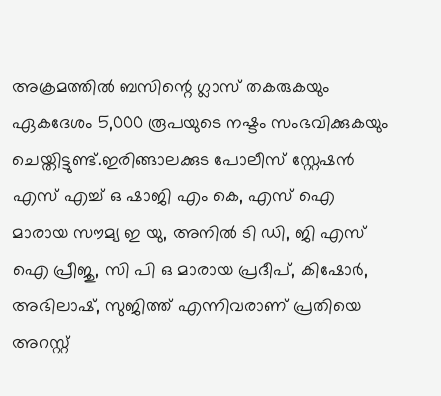അക്രമത്തിൽ ബസിന്റെ ഗ്ലാസ് തകരുകയും ഏകദേശം 5,000 രൂപയുടെ നഷ്ടം സംഭവിക്കുകയും ചെയ്തിട്ടുണ്ട്.ഇരിങ്ങാലക്കുട പോലീസ് സ്റ്റേഷൻ എസ് എച്ച് ഒ ഷാജി എം കെ, എസ് ഐ മാരായ സൗമ്യ ഇ യു, അനിൽ ടി ഡി, ജി എസ് ഐ പ്രീജു, സി പി ഒ മാരായ പ്രദീപ്, കിഷോർ, അഭിലാഷ്, സുജിത്ത് എന്നിവരാണ് പ്രതിയെ അറസ്റ്റ്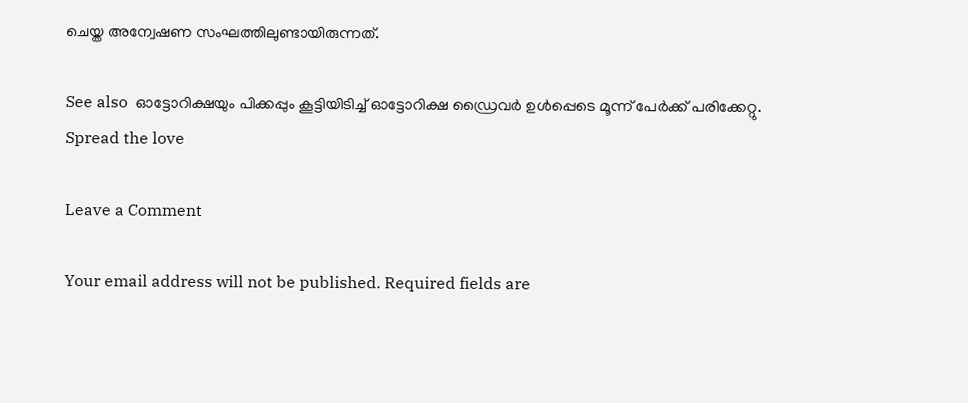ചെയ്ത അന്വേഷണ സംഘത്തിലുണ്ടായിരുന്നത്.

See also  ഓട്ടോറിക്ഷയും പിക്കപ്പും കൂട്ടിയിടിച്ച് ഓട്ടോറിക്ഷ ഡ്രൈവർ ഉൾപ്പെടെ മൂന്ന് പേർക്ക് പരിക്കേറ്റു.
Spread the love

Leave a Comment

Your email address will not be published. Required fields are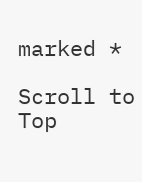marked *

Scroll to Top